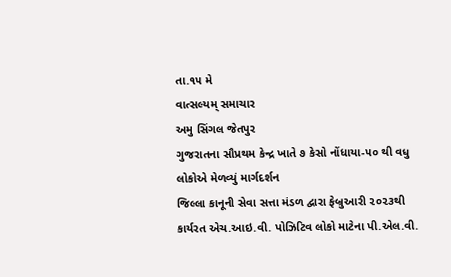તા.૧૫ મે
વાત્સલ્યમ્ સમાચાર
અમુ સિંગલ જેતપુર
ગુજરાતના સૌપ્રથમ કેન્દ્ર ખાતે ૭ કેસો નોંધાયા-૫૦ થી વધુ લોકોએ મેળવ્યું માર્ગદર્શન
જિલ્લા કાનૂની સેવા સત્તા મંડળ દ્વારા ફેબ્રુઆરી ૨૦૨૩થી કાર્યરત એચ.આઇ.વી. પોઝિટિવ લોકો માટેના પી.એલ.વી.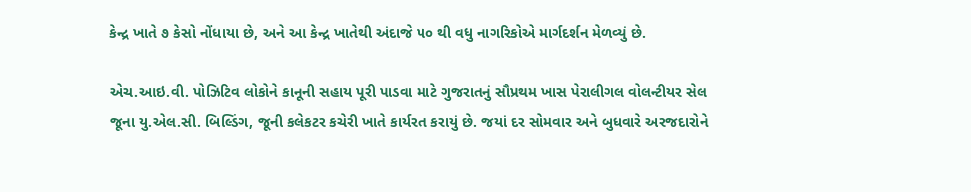કેન્દ્ર ખાતે ૭ કેસો નોંધાયા છે, અને આ કેન્દ્ર ખાતેથી અંદાજે ૫૦ થી વધુ નાગરિકોએ માર્ગદર્શન મેળવ્યું છે.

એચ.આઇ.વી. પોઝિટિવ લોકોને કાનૂની સહાય પૂરી પાડવા માટે ગુજરાતનું સૌપ્રથમ ખાસ પેરાલીગલ વોલન્ટીયર સેલ જૂના યુ.એલ.સી. બિલ્ડિંગ, જૂની કલેકટર કચેરી ખાતે કાર્યરત કરાયું છે. જયાં દર સોમવાર અને બુધવારે અરજદારોને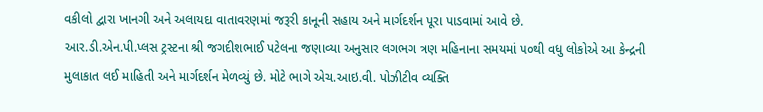વકીલો દ્વારા ખાનગી અને અલાયદા વાતાવરણમાં જરૂરી કાનૂની સહાય અને માર્ગદર્શન પૂરા પાડવામાં આવે છે.
આર.ડી.એન.પી.પ્લસ ટ્રસ્ટના શ્રી જગદીશભાઈ પટેલના જણાવ્યા અનુસાર લગભગ ત્રણ મહિનાના સમયમાં ૫૦થી વધુ લોકોએ આ કેન્દ્રની મુલાકાત લઈ માહિતી અને માર્ગદર્શન મેળવ્યું છે. મોટે ભાગે એચ.આઇ.વી. પોઝીટીવ વ્યક્તિ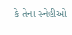કે તેના સ્નેહીઓ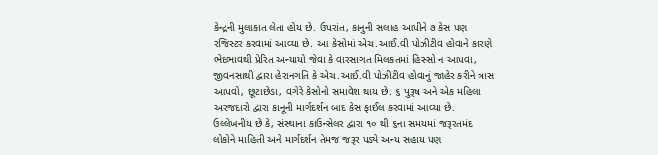કેન્દ્રની મુલાકાત લેતા હોય છે. ઉપરાંત, કાનુની સલાહ આપીને ૭ કેસ પણ રજિસ્ટર કરવામાં આવ્યા છે. આ કેસોમાં એચ.આઈ.વી પોઝીટીવ હોવાને કારણે ભેદભાવથી પ્રેરિત અન્યાયો જેવા કે વારસાગત મિલકતમાં હિસ્સો ન આપવા, જીવનસાથી દ્વારા હેરાનગતિ કે એચ.આઈ.વી પોઝીટીવ હોવાનું જાહેર કરીને ત્રાસ આપવો, છૂટાછેડા, વગેરે કેસોનો સમાવેશ થાય છે. ૬ પુરૂષ અને એક મહિલા અરજદારો દ્વારા કાનૂની માર્ગદર્શન બાદ કેસ ફાઈલ કરવામાં આવ્યા છે.
ઉલ્લેખનીય છે કે, સંસ્થાના કાઉન્સેલર દ્વારા ૧૦ થી ૬ના સમયમાં જરૂરતમંદ લોકોને માહિતી અને માર્ગદર્શન તેમજ જરૂર પડ્યે અન્ય સહાય પણ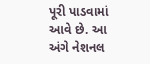પૂરી પાડવામાં આવે છે. આ અંગે નેશનલ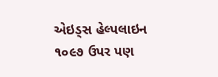એઇડ્સ હેલ્પલાઇન ૧૦૯૭ ઉપર પણ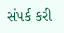સંપર્ક કરી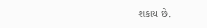શકાય છે.